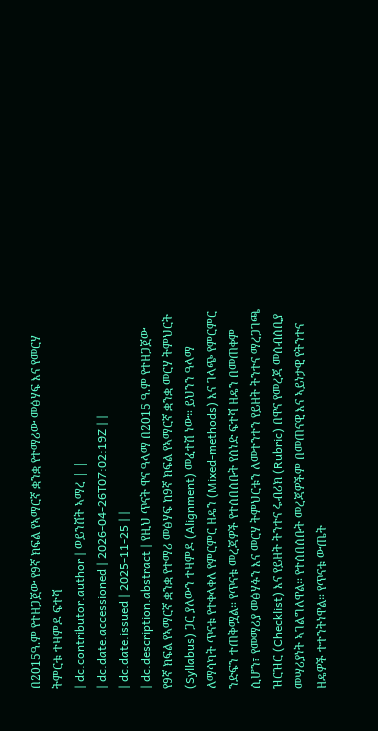በ2015ዓ.ም የተዘጋጀው የ9ኛ ክፍል የኣማርኛ ቋንቋ የተማሪው መፅሃፍ እና የመርሃ ትምርቱ ተዛምዶ ፍተሻ
| dc.contributor.author | ወይንሸት ኣማረ | |
| dc.date.accessioned | 2026-04-26T07:02:19Z | |
| dc.date.issued | 2025-11-25 | |
| dc.description.abstract | የዚህ ጥናት ዋና ዓላማ በ2015 ዓ.ም የተዘጋጀው የ9ኛ ክፍል የኣማርኛ ቋንቋ የተማሪ መፅሃፍ ከ9ኛ ክፍል የኣማርኛ ቋንቋ መርሃ ትምህርት (Syllabus) ጋር ያለውን ተዛምዶ (Alignment) መፈተሽ ነው። ይህንን ዓላማ ለማሳካት ጥናቱ የተቀላቀለ የምርምር ዘዴን (Mixed-methods) እና ገላጭ የምርምር ንድፍን ተጠቅሟል። የጥናቱ መረጃዎች የተሰበሰቡት የሰነድ ፍተሻ ዘዴን በመጠቀም ሲሆን፣ የመማሪያ መፅሃፉን እና መርሃ ትምህርቱን ለመተንተን የይዘት ትንተና ማረጋገጫ ዝርዝር (Checklist) እና የይዘት ትንተና ሩብሪክ (Rubric) በዋና የመረጃ መሰብሰቢያ መሣሪያነት ኣገልግለዋል። የተሰበሰቡት መረጃዎችም በመጠናዊ እና ኣይነታዊ የትንተና ዘዴዎች ተተንትነዋል። የጥናቱ ውጤት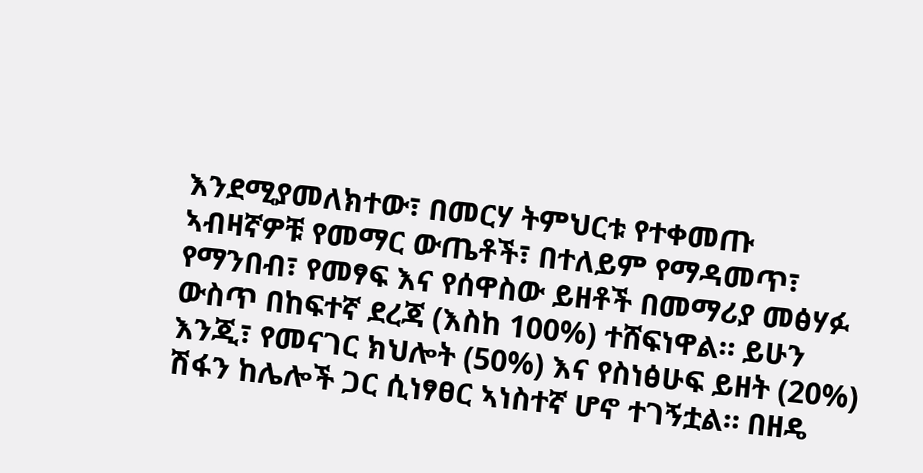እንደሚያመለክተው፣ በመርሃ ትምህርቱ የተቀመጡ ኣብዛኛዎቹ የመማር ውጤቶች፣ በተለይም የማዳመጥ፣ የማንበብ፣ የመፃፍ እና የሰዋስው ይዘቶች በመማሪያ መፅሃፉ ውስጥ በከፍተኛ ደረጃ (እስከ 100%) ተሸፍነዋል። ይሁን እንጂ፣ የመናገር ክህሎት (50%) እና የስነፅሁፍ ይዘት (20%) ሽፋን ከሌሎች ጋር ሲነፃፀር ኣነስተኛ ሆኖ ተገኝቷል። በዘዴ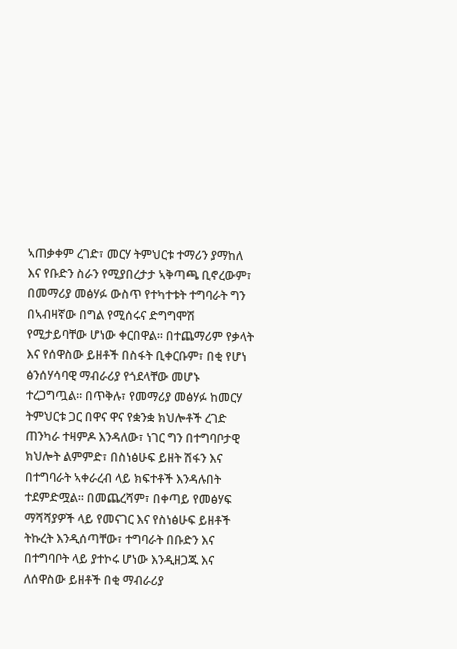ኣጠቃቀም ረገድ፣ መርሃ ትምህርቱ ተማሪን ያማከለ እና የቡድን ስራን የሚያበረታታ ኣቅጣጫ ቢኖረውም፣ በመማሪያ መፅሃፉ ውስጥ የተካተቱት ተግባራት ግን በኣብዛኛው በግል የሚሰሩና ድግግሞሽ የሚታይባቸው ሆነው ቀርበዋል። በተጨማሪም የቃላት እና የሰዋስው ይዘቶች በስፋት ቢቀርቡም፣ በቂ የሆነ ፅንሰሃሳባዊ ማብራሪያ የጎደላቸው መሆኑ ተረጋግጧል። በጥቅሉ፣ የመማሪያ መፅሃፉ ከመርሃ ትምህርቱ ጋር በዋና ዋና የቋንቋ ክህሎቶች ረገድ ጠንካራ ተዛምዶ እንዳለው፣ ነገር ግን በተግባቦታዊ ክህሎት ልምምድ፣ በስነፅሁፍ ይዘት ሽፋን እና በተግባራት ኣቀራረብ ላይ ክፍተቶች እንዳሉበት ተደምድሟል። በመጨረሻም፣ በቀጣይ የመፅሃፍ ማሻሻያዎች ላይ የመናገር እና የስነፅሁፍ ይዘቶች ትኩረት እንዲሰጣቸው፣ ተግባራት በቡድን እና በተግባቦት ላይ ያተኮሩ ሆነው እንዲዘጋጁ እና ለሰዋስው ይዘቶች በቂ ማብራሪያ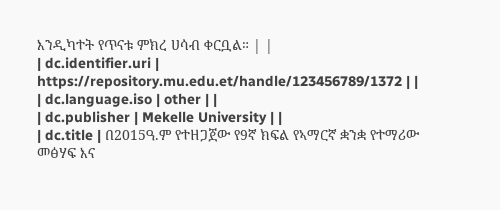እንዲካተት የጥናቱ ምክረ ሀሳብ ቀርቧል። | |
| dc.identifier.uri | https://repository.mu.edu.et/handle/123456789/1372 | |
| dc.language.iso | other | |
| dc.publisher | Mekelle University | |
| dc.title | በ2015ዓ.ም የተዘጋጀው የ9ኛ ክፍል የኣማርኛ ቋንቋ የተማሪው መፅሃፍ እና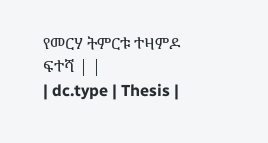የመርሃ ትምርቱ ተዛምዶ ፍተሻ | |
| dc.type | Thesis |